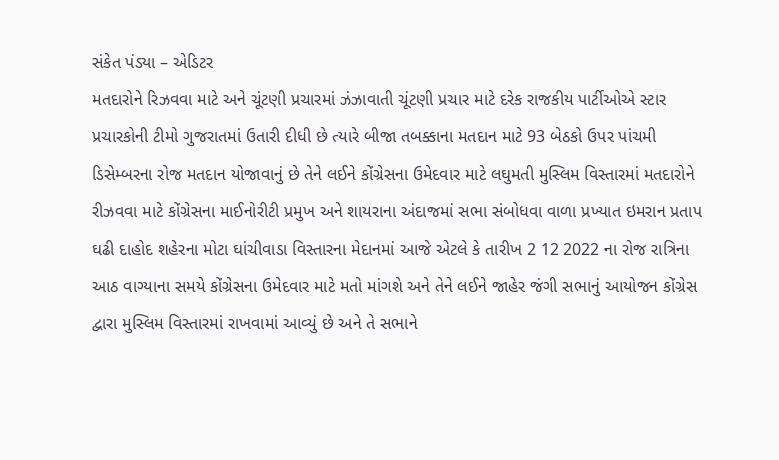સંકેત પંડ્યા – એડિટર
મતદારોને રિઝવવા માટે અને ચૂંટણી પ્રચારમાં ઝંઝાવાતી ચૂંટણી પ્રચાર માટે દરેક રાજકીય પાર્ટીઓએ સ્ટાર પ્રચારકોની ટીમો ગુજરાતમાં ઉતારી દીધી છે ત્યારે બીજા તબક્કાના મતદાન માટે 93 બેઠકો ઉપર પાંચમી ડિસેમ્બરના રોજ મતદાન યોજાવાનું છે તેને લઈને કોંગ્રેસના ઉમેદવાર માટે લઘુમતી મુસ્લિમ વિસ્તારમાં મતદારોને રીઝવવા માટે કોંગ્રેસના માઈનોરીટી પ્રમુખ અને શાયરાના અંદાજમાં સભા સંબોધવા વાળા પ્રખ્યાત ઇમરાન પ્રતાપ ઘઢી દાહોદ શહેરના મોટા ઘાંચીવાડા વિસ્તારના મેદાનમાં આજે એટલે કે તારીખ 2 12 2022 ના રોજ રાત્રિના આઠ વાગ્યાના સમયે કોંગ્રેસના ઉમેદવાર માટે મતો માંગશે અને તેને લઈને જાહેર જંગી સભાનું આયોજન કોંગ્રેસ દ્વારા મુસ્લિમ વિસ્તારમાં રાખવામાં આવ્યું છે અને તે સભાને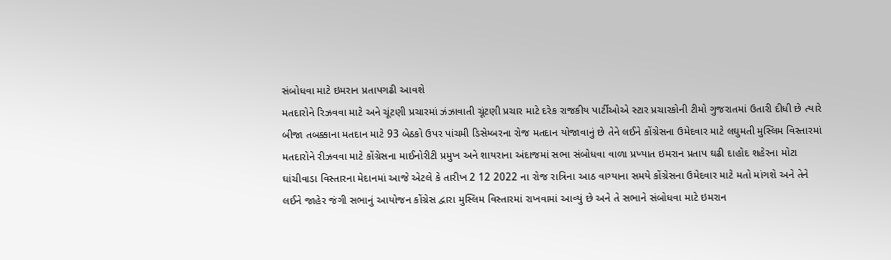સંબોધવા માટે ઇમરાન પ્રતાપગઢી આવશે
મતદારોને રિઝવવા માટે અને ચૂંટણી પ્રચારમાં ઝંઝાવાતી ચૂંટણી પ્રચાર માટે દરેક રાજકીય પાર્ટીઓએ સ્ટાર પ્રચારકોની ટીમો ગુજરાતમાં ઉતારી દીધી છે ત્યારે બીજા તબક્કાના મતદાન માટે 93 બેઠકો ઉપર પાંચમી ડિસેમ્બરના રોજ મતદાન યોજાવાનું છે તેને લઈને કોંગ્રેસના ઉમેદવાર માટે લઘુમતી મુસ્લિમ વિસ્તારમાં મતદારોને રીઝવવા માટે કોંગ્રેસના માઈનોરીટી પ્રમુખ અને શાયરાના અંદાજમાં સભા સંબોધવા વાળા પ્રખ્યાત ઇમરાન પ્રતાપ ઘઢી દાહોદ શહેરના મોટા ઘાંચીવાડા વિસ્તારના મેદાનમાં આજે એટલે કે તારીખ 2 12 2022 ના રોજ રાત્રિના આઠ વાગ્યાના સમયે કોંગ્રેસના ઉમેદવાર માટે મતો માંગશે અને તેને લઈને જાહેર જંગી સભાનું આયોજન કોંગ્રેસ દ્વારા મુસ્લિમ વિસ્તારમાં રાખવામાં આવ્યું છે અને તે સભાને સંબોધવા માટે ઇમરાન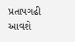પ્રતાપગઢી આવશે